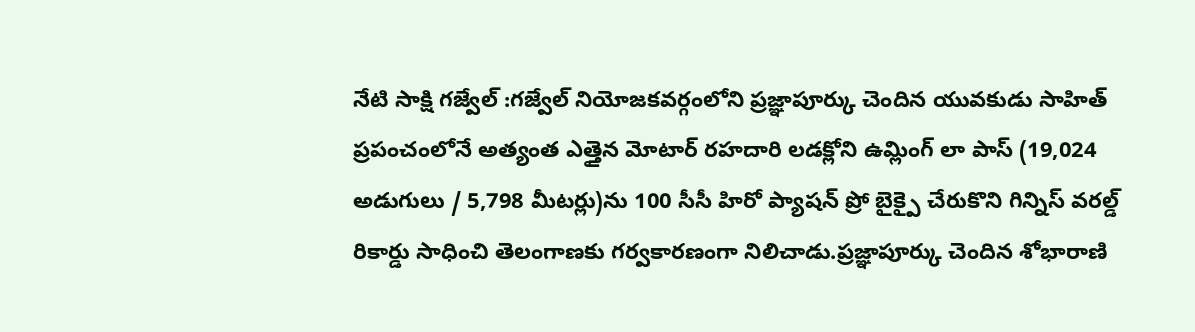నేటి సాక్షి గజ్వేల్ :గజ్వేల్ నియోజకవర్గంలోని ప్రజ్ఞాపూర్కు చెందిన యువకుడు సాహిత్ ప్రపంచంలోనే అత్యంత ఎత్తైన మోటార్ రహదారి లడక్లోని ఉమ్లింగ్ లా పాస్ (19,024 అడుగులు / 5,798 మీటర్లు)ను 100 సీసీ హిరో ప్యాషన్ ప్రో బైక్పై చేరుకొని గిన్నిస్ వరల్డ్ రికార్డు సాధించి తెలంగాణకు గర్వకారణంగా నిలిచాడు.ప్రజ్ఞాపూర్కు చెందిన శోభారాణి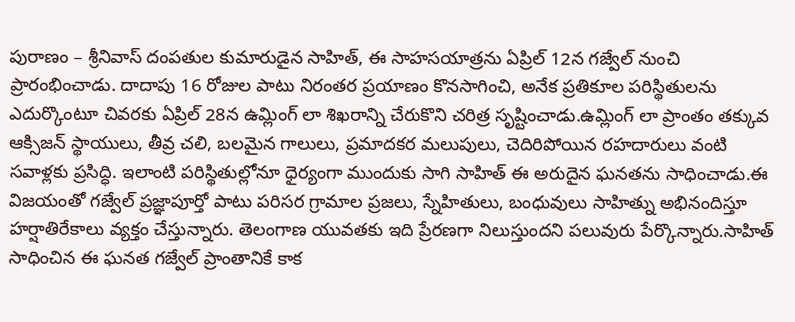పురాణం – శ్రీనివాస్ దంపతుల కుమారుడైన సాహిత్, ఈ సాహసయాత్రను ఏప్రిల్ 12న గజ్వేల్ నుంచి ప్రారంభించాడు. దాదాపు 16 రోజుల పాటు నిరంతర ప్రయాణం కొనసాగించి, అనేక ప్రతికూల పరిస్థితులను ఎదుర్కొంటూ చివరకు ఏప్రిల్ 28న ఉమ్లింగ్ లా శిఖరాన్ని చేరుకొని చరిత్ర సృష్టించాడు.ఉమ్లింగ్ లా ప్రాంతం తక్కువ ఆక్సిజన్ స్థాయులు, తీవ్ర చలి, బలమైన గాలులు, ప్రమాదకర మలుపులు, చెదిరిపోయిన రహదారులు వంటి సవాళ్లకు ప్రసిద్ధి. ఇలాంటి పరిస్థితుల్లోనూ ధైర్యంగా ముందుకు సాగి సాహిత్ ఈ అరుదైన ఘనతను సాధించాడు.ఈ విజయంతో గజ్వేల్ ప్రజ్ఞాపూర్తో పాటు పరిసర గ్రామాల ప్రజలు, స్నేహితులు, బంధువులు సాహిత్ను అభినందిస్తూ హర్షాతిరేకాలు వ్యక్తం చేస్తున్నారు. తెలంగాణ యువతకు ఇది ప్రేరణగా నిలుస్తుందని పలువురు పేర్కొన్నారు.సాహిత్ సాధించిన ఈ ఘనత గజ్వేల్ ప్రాంతానికే కాక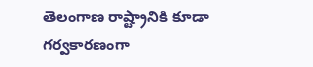తెలంగాణ రాష్ట్రానికి కూడా గర్వకారణంగా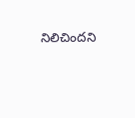నిలిచిందని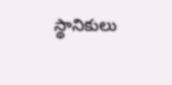స్థానికులు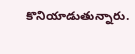కొనియాడుతున్నారు.